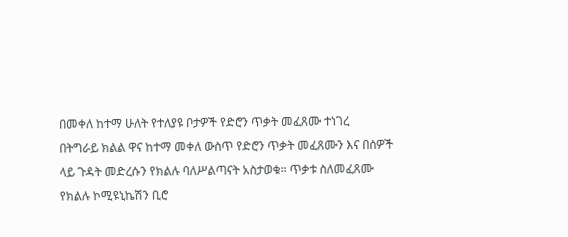በመቀለ ከተማ ሁለት የተለያዩ ቦታዎች የድሮን ጥቃት መፈጸሙ ተነገረ
በትግራይ ክልል ዋና ከተማ መቀለ ውስጥ የድሮን ጥቃት መፈጸሙን እና በሰዎች ላይ ጉዳት መድረሱን የክልሉ ባለሥልጣናት አስታወቁ። ጥቃቱ ስለመፈጸሙ የክልሉ ኮሚዩኒኬሽን ቢሮ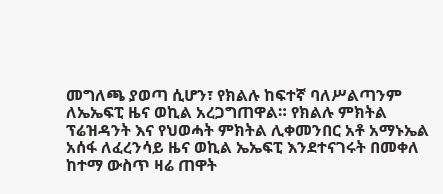መግለጫ ያወጣ ሲሆን፣ የክልሉ ከፍተኛ ባለሥልጣንም ለኤኤፍፒ ዜና ወኪል አረጋግጠዋል። የክልሉ ምክትል ፕሬዝዳንት እና የህወሓት ምክትል ሊቀመንበር አቶ አማኑኤል አሰፋ ለፈረንሳይ ዜና ወኪል ኤኤፍፒ እንደተናገሩት በመቀለ ከተማ ውስጥ ዛሬ ጠዋት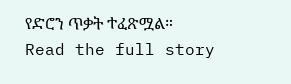የድሮን ጥቃት ተፈጽሟል።
Read the full story